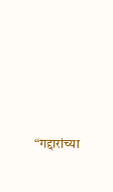“गद्दारांच्या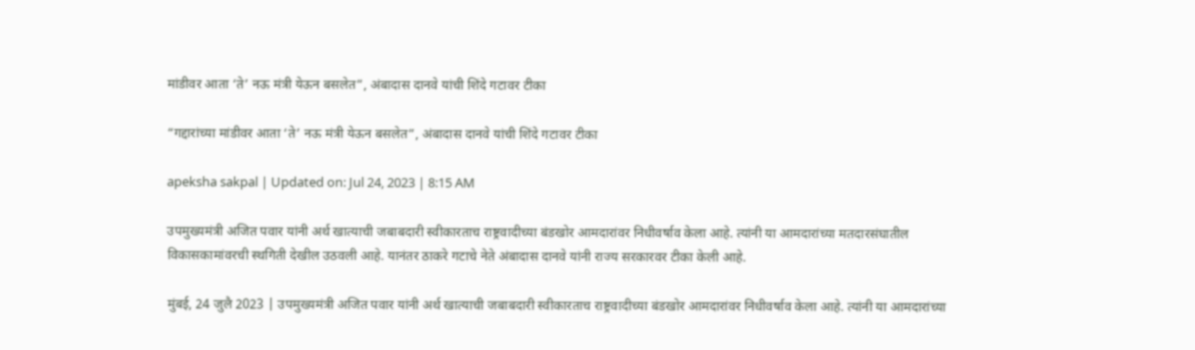मांडीवर आता ‘ते’ नऊ मंत्री येऊन बसलेत”, अंबादास दानवे यांची शिंदे गटावर टीका

“गद्दारांच्या मांडीवर आता ‘ते’ नऊ मंत्री येऊन बसलेत”, अंबादास दानवे यांची शिंदे गटावर टीका

apeksha sakpal | Updated on: Jul 24, 2023 | 8:15 AM

उपमुख्यमंत्री अजित पवार यांनी अर्थ खात्याची जबाबदारी स्वीकारताच राष्ट्रवादीच्या बंडखोर आमदारांवर निधीवर्षाव केला आहे. त्यांनी या आमदारांच्या मतदारसंघातील विकासकामांवरची स्थगिती देखील उठवली आहे. यानंतर ठाकरे गटाचे नेते अंबादास दानवे यांनी राज्य सरकारवर टीका केली आहे.

मुंबई, 24 जुलै 2023 | उपमुख्यमंत्री अजित पवार यांनी अर्थ खात्याची जबाबदारी स्वीकारताच राष्ट्रवादीच्या बंडखोर आमदारांवर निधीवर्षाव केला आहे. त्यांनी या आमदारांच्या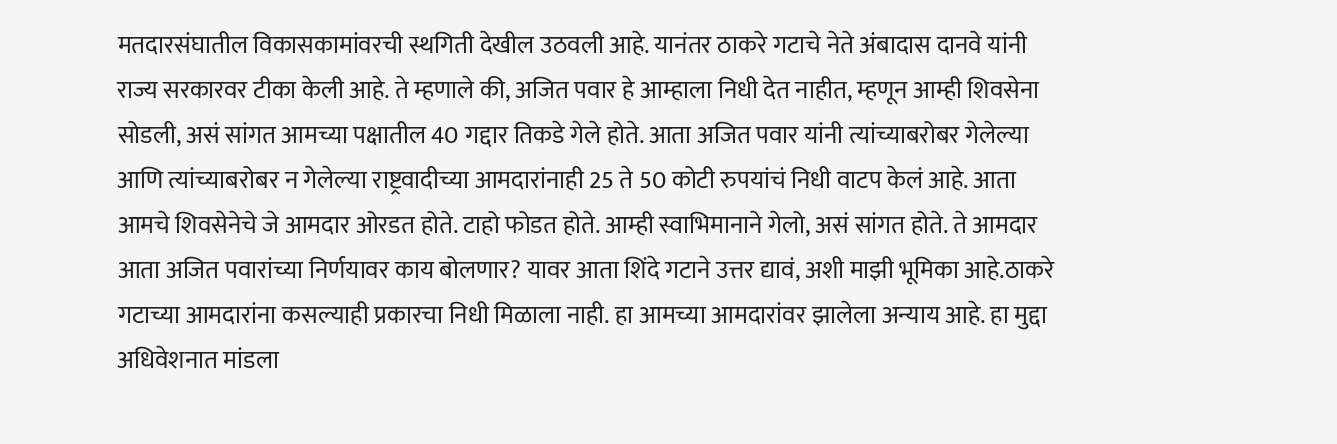मतदारसंघातील विकासकामांवरची स्थगिती देखील उठवली आहे. यानंतर ठाकरे गटाचे नेते अंबादास दानवे यांनी राज्य सरकारवर टीका केली आहे. ते म्हणाले की, अजित पवार हे आम्हाला निधी देत नाहीत, म्हणून आम्ही शिवसेना सोडली, असं सांगत आमच्या पक्षातील 40 गद्दार तिकडे गेले होते. आता अजित पवार यांनी त्यांच्याबरोबर गेलेल्या आणि त्यांच्याबरोबर न गेलेल्या राष्ट्रवादीच्या आमदारांनाही 25 ते 50 कोटी रुपयांचं निधी वाटप केलं आहे. आता आमचे शिवसेनेचे जे आमदार ओरडत होते. टाहो फोडत होते. आम्ही स्वाभिमानाने गेलो, असं सांगत होते. ते आमदार आता अजित पवारांच्या निर्णयावर काय बोलणार? यावर आता शिंदे गटाने उत्तर द्यावं, अशी माझी भूमिका आहे.ठाकरे गटाच्या आमदारांना कसल्याही प्रकारचा निधी मिळाला नाही. हा आमच्या आमदारांवर झालेला अन्याय आहे. हा मुद्दा अधिवेशनात मांडला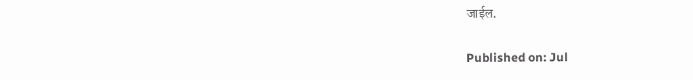जाईल.

Published on: Jul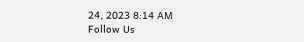24, 2023 8:14 AM
Follow Us